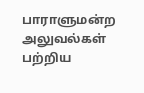பாராளுமன்ற அலுவல்கள் பற்றிய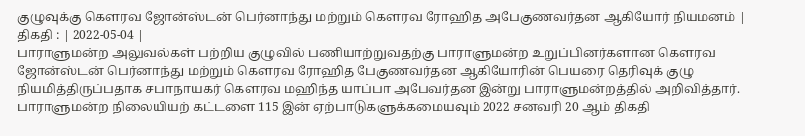குழுவுக்கு கௌரவ ஜோன்ஸ்டன் பெர்னாந்து மற்றும் கௌரவ ரோஹித அபேகுணவர்தன ஆகியோர் நியமனம் |
திகதி : | 2022-05-04 |
பாராளுமன்ற அலுவல்கள் பற்றிய குழுவில் பணியாற்றுவதற்கு பாராளுமன்ற உறுப்பினர்களான கௌரவ ஜோன்ஸ்டன் பெர்னாந்து மற்றும் கௌரவ ரோஹித பேகுணவர்தன ஆகியோரின் பெயரை தெரிவுக் குழு நியமித்திருப்பதாக சபாநாயகர் கௌரவ மஹிந்த யாப்பா அபேவர்தன இன்று பாராளுமன்றத்தில் அறிவித்தார்.
பாராளுமன்ற நிலையியற் கட்டளை 115 இன் ஏற்பாடுகளுக்கமையவும் 2022 சனவரி 20 ஆம் திகதி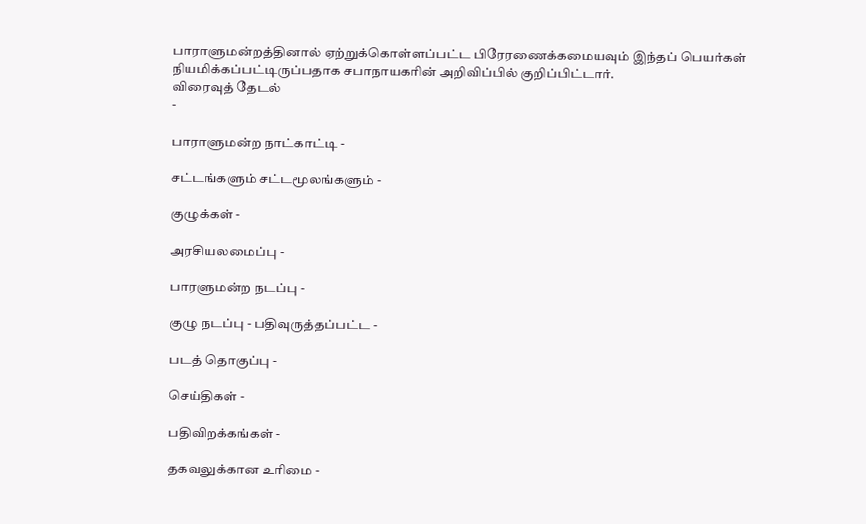பாராளுமன்றத்தினால் ஏற்றுக்கொள்ளப்பட்ட பிரேரணைக்கமையவும் இந்தப் பெயர்கள் நியமிக்கப்பட்டிருப்பதாக சபாநாயகரின் அறிவிப்பில் குறிப்பிட்டார்.
விரைவுத் தேடல்
-

பாராளுமன்ற நாட்காட்டி -

சட்டங்களும் சட்டமூலங்களும் -

குழுக்கள் -

அரசியலமைப்பு -

பாரளுமன்ற நடப்பு -

குழு நடப்பு - பதிவுருத்தப்பட்ட -

படத் தொகுப்பு -

செய்திகள் -

பதிவிறக்கங்கள் -

தகவலுக்கான உரிமை -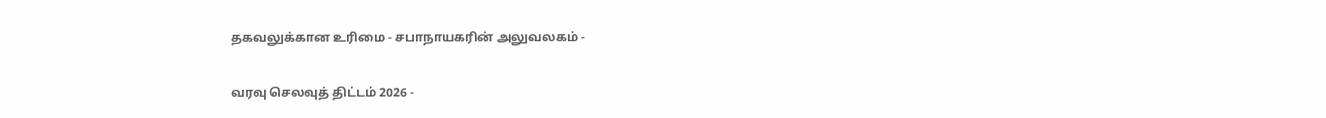தகவலுக்கான உரிமை - சபாநாயகரின் அலுவலகம் -

வரவு செலவுத் திட்டம் 2026 -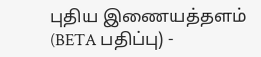புதிய இணையத்தளம் (BETA பதிப்பு) -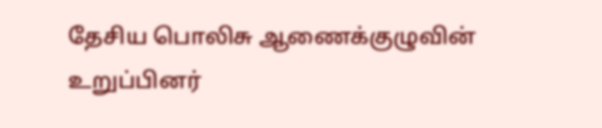தேசிய பொலிசு ஆணைக்குழுவின் உறுப்பினர்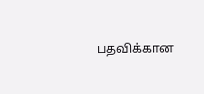பதவிக்கான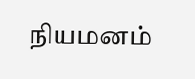நியமனம்